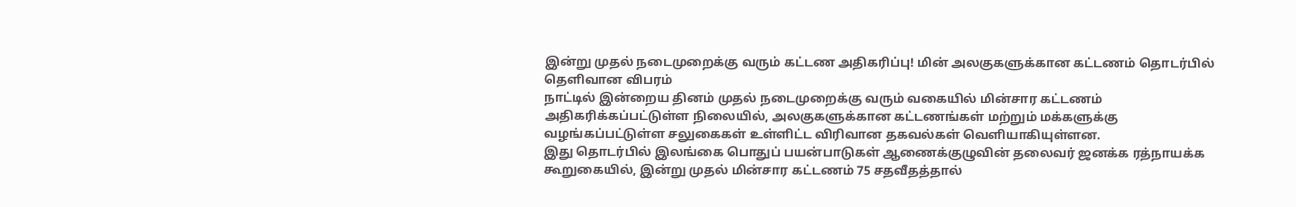இன்று முதல் நடைமுறைக்கு வரும் கட்டண அதிகரிப்பு! மின் அலகுகளுக்கான கட்டணம் தொடர்பில் தெளிவான விபரம்
நாட்டில் இன்றைய தினம் முதல் நடைமுறைக்கு வரும் வகையில் மின்சார கட்டணம் அதிகரிக்கப்பட்டுள்ள நிலையில், அலகுகளுக்கான கட்டணங்கள் மற்றும் மக்களுக்கு வழங்கப்பட்டுள்ள சலுகைகள் உள்ளிட்ட விரிவான தகவல்கள் வெளியாகியுள்ளன.
இது தொடர்பில் இலங்கை பொதுப் பயன்பாடுகள் ஆணைக்குழுவின் தலைவர் ஜனக்க ரத்நாயக்க கூறுகையில், இன்று முதல் மின்சார கட்டணம் 75 சதவீதத்தால்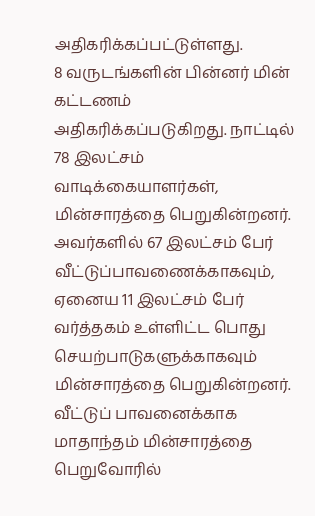அதிகரிக்கப்பட்டுள்ளது.
8 வருடங்களின் பின்னர் மின் கட்டணம் அதிகரிக்கப்படுகிறது. நாட்டில் 78 இலட்சம் வாடிக்கையாளர்கள், மின்சாரத்தை பெறுகின்றனர். அவர்களில் 67 இலட்சம் பேர் வீட்டுப்பாவணைக்காகவும், ஏனைய 11 இலட்சம் பேர் வர்த்தகம் உள்ளிட்ட பொது செயற்பாடுகளுக்காகவும் மின்சாரத்தை பெறுகின்றனர்.
வீட்டுப் பாவனைக்காக மாதாந்தம் மின்சாரத்தை பெறுவோரில்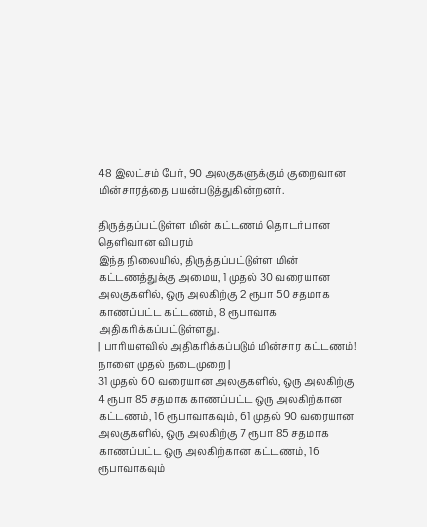48 இலட்சம் பேர், 90 அலகுகளுக்கும் குறைவான மின்சாரத்தை பயன்படுத்துகின்றனர்.

திருத்தப்பட்டுள்ள மின் கட்டணம் தொடர்பான தெளிவான விபரம்
இந்த நிலையில், திருத்தப்பட்டுள்ள மின் கட்டணத்துக்கு அமைய, 1 முதல் 30 வரையான அலகுகளில், ஒரு அலகிற்கு 2 ரூபா 50 சதமாக காணப்பட்ட கட்டணம், 8 ரூபாவாக அதிகரிக்கப்பட்டுள்ளது.
| பாரியளவில் அதிகரிக்கப்படும் மின்சார கட்டணம்! நாளை முதல் நடைமுறை |
31 முதல் 60 வரையான அலகுகளில், ஒரு அலகிற்கு 4 ரூபா 85 சதமாக காணப்பட்ட ஒரு அலகிற்கான கட்டணம், 16 ரூபாவாகவும், 61 முதல் 90 வரையான அலகுகளில், ஒரு அலகிற்கு 7 ரூபா 85 சதமாக காணப்பட்ட ஒரு அலகிற்கான கட்டணம், 16 ரூபாவாகவும்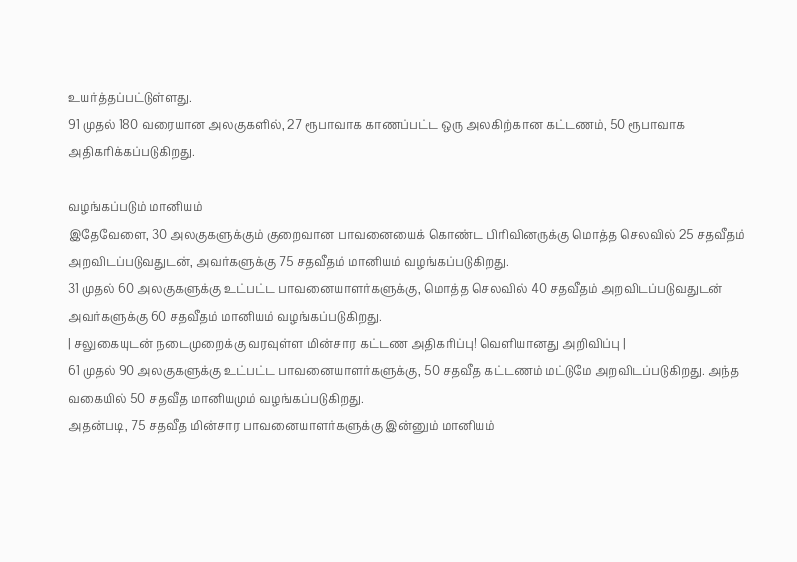உயர்த்தப்பட்டுள்ளது.
91 முதல் 180 வரையான அலகுகளில், 27 ரூபாவாக காணப்பட்ட ஒரு அலகிற்கான கட்டணம், 50 ரூபாவாக அதிகரிக்கப்படுகிறது.

வழங்கப்படும் மானியம்
இதேவேளை, 30 அலகுகளுக்கும் குறைவான பாவனையைக் கொண்ட பிரிவினருக்கு மொத்த செலவில் 25 சதவீதம் அறவிடப்படுவதுடன், அவர்களுக்கு 75 சதவீதம் மானியம் வழங்கப்படுகிறது.
31 முதல் 60 அலகுகளுக்கு உட்பட்ட பாவனையாளர்களுக்கு, மொத்த செலவில் 40 சதவீதம் அறவிடப்படுவதுடன் அவர்களுக்கு 60 சதவீதம் மானியம் வழங்கப்படுகிறது.
| சலுகையுடன் நடைமுறைக்கு வரவுள்ள மின்சார கட்டண அதிகரிப்பு! வெளியானது அறிவிப்பு |
61 முதல் 90 அலகுகளுக்கு உட்பட்ட பாவனையாளர்களுக்கு, 50 சதவீத கட்டணம் மட்டுமே அறவிடப்படுகிறது. அந்த வகையில் 50 சதவீத மானியமும் வழங்கப்படுகிறது.
அதன்படி, 75 சதவீத மின்சார பாவனையாளர்களுக்கு இன்னும் மானியம்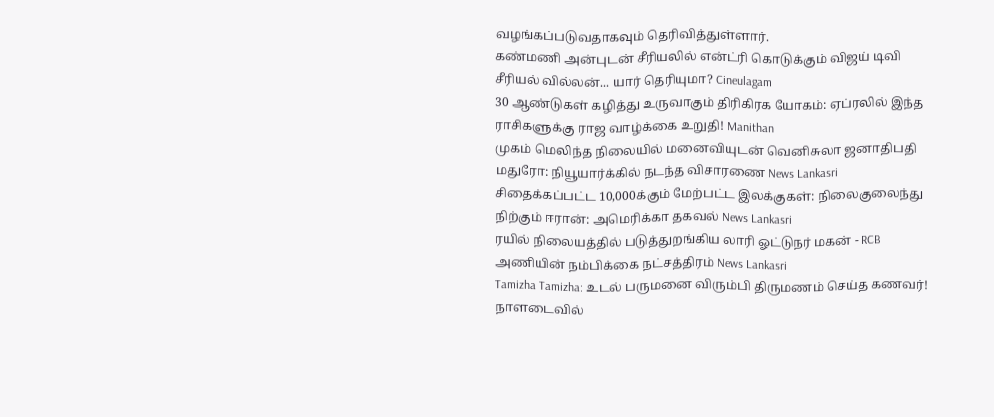வழங்கப்படுவதாகவும் தெரிவித்துள்ளார்.
கண்மணி அன்புடன் சீரியலில் என்ட்ரி கொடுக்கும் விஜய் டிவி சீரியல் வில்லன்... யார் தெரியுமா? Cineulagam
30 ஆண்டுகள் கழித்து உருவாகும் திரிகிரக யோகம்: ஏப்ரலில் இந்த ராசிகளுக்கு ராஜ வாழ்க்கை உறுதி! Manithan
முகம் மெலிந்த நிலையில் மனைவியுடன் வெனிசுலா ஜனாதிபதி மதுரோ: நியூயார்க்கில் நடந்த விசாரணை News Lankasri
சிதைக்கப்பட்ட 10,000க்கும் மேற்பட்ட இலக்குகள்: நிலைகுலைந்து நிற்கும் ஈரான்: அமெரிக்கா தகவல் News Lankasri
ரயில் நிலையத்தில் படுத்துறங்கிய லாரி ஓட்டுநர் மகன் - RCB அணியின் நம்பிக்கை நட்சத்திரம் News Lankasri
Tamizha Tamizha: உடல் பருமனை விரும்பி திருமணம் செய்த கணவர்! நாளடைவில்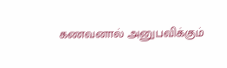கணவனால் அனுபவிக்கும்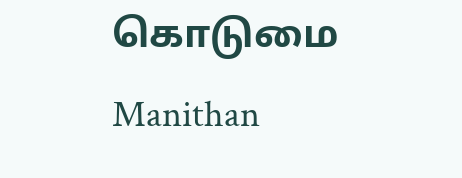கொடுமை Manithan